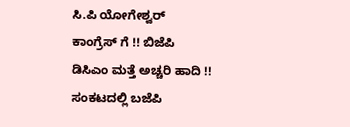ಸಿ.ಪಿ ಯೋಗೇಶ್ವರ್ ಕಾಂಗ್ರೆಸ್ ಗೆ !! ಬಿಜೆಪಿ ಡಿಸಿಎಂ ಮತ್ತೆ ಅಚ್ಚರಿ ಹಾದಿ !! ಸಂಕಟದಲ್ಲಿ ಬಜೆಪಿ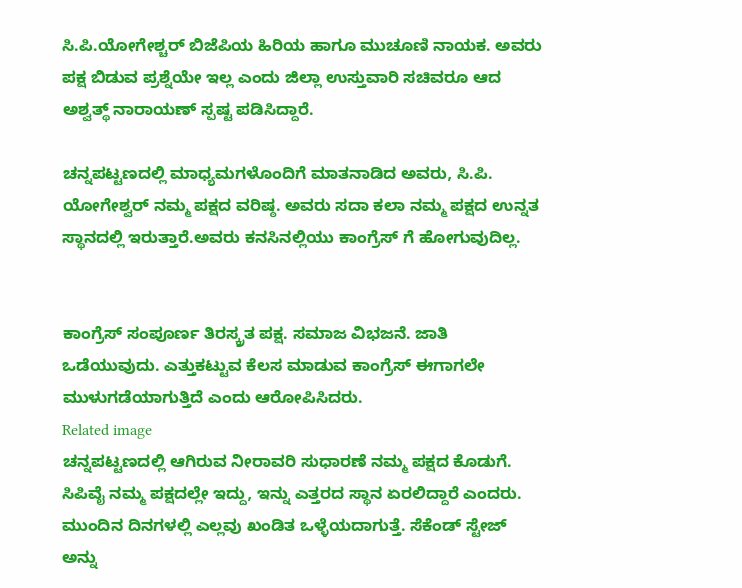ಸಿ.ಪಿ.ಯೋಗೇಶ್ಚರ್ ಬಿಜೆಪಿಯ ಹಿರಿಯ ಹಾಗೂ ಮುಚೂಣಿ ನಾಯಕ‌. ಅವರು ಪಕ್ಷ ಬಿಡುವ ಪ್ರಶ್ನೆಯೇ ಇಲ್ಲ ಎಂದು ಜಿಲ್ಲಾ ಉಸ್ತುವಾರಿ ಸಚಿವರೂ ಆದ ಅಶ್ವತ್ಥ್ ನಾರಾಯಣ್ ಸ್ಪಷ್ಟ ಪಡಿಸಿದ್ದಾರೆ.

ಚನ್ನಪಟ್ಟಣದಲ್ಲಿ ಮಾಧ್ಯಮಗಳೊಂದಿಗೆ ಮಾತನಾಡಿದ ಅವರು, ಸಿ.ಪಿ. ಯೋಗೇಶ್ವರ್ ನಮ್ಮ ಪಕ್ಷದ ವರಿಷ್ಠ. ಅವರು ಸದಾ ಕಲಾ ನಮ್ಮ ಪಕ್ಷದ ಉನ್ನತ ಸ್ಥಾನದಲ್ಲಿ ಇರುತ್ತಾರೆ.ಅವರು ಕನಸಿನಲ್ಲಿಯು ಕಾಂಗ್ರೆಸ್ ಗೆ ಹೋಗುವುದಿಲ್ಲ.


ಕಾಂಗ್ರೆಸ್ ಸಂಪೂರ್ಣ ತಿರಸ್ಕ್ರತ ಪಕ್ಷ. ಸಮಾಜ ವಿಭಜನೆ. ಜಾತಿ ಒಡೆಯುವುದು. ಎತ್ತುಕಟ್ಟುವ ಕೆಲಸ ಮಾಡುವ ಕಾಂಗ್ರೆಸ್ ಈಗಾಗಲೇ ಮುಳುಗಡೆಯಾಗುತ್ತಿದೆ ಎಂದು ಆರೋಪಿಸಿದರು.
Related image
ಚನ್ನಪಟ್ಟಣದಲ್ಲಿ ಆಗಿರುವ ನೀರಾವರಿ ಸುಧಾರಣೆ ನಮ್ಮ ಪಕ್ಷದ ಕೊಡುಗೆ. ಸಿಪಿವೈ ನಮ್ಮ ಪಕ್ಷದಲ್ಲೇ ಇದ್ದು, ಇನ್ನು ಎತ್ತರದ ಸ್ಥಾನ ಏರಲಿದ್ದಾರೆ ಎಂದರು. ಮುಂದಿನ ದಿನಗಳಲ್ಲಿ ಎಲ್ಲವು ಖಂಡಿತ ಒಳ್ಳೆಯದಾಗುತ್ತೆ. ಸೆಕೆಂಡ್ ಸ್ಟೇಜ್ ಅನ್ನು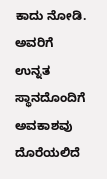ಕಾದು ನೋಡಿ. ಅವರಿಗೆ ಉನ್ನತ ಸ್ಥಾನದೊಂದಿಗೆ ಅವಕಾಶವು ದೊರೆಯಲಿದೆ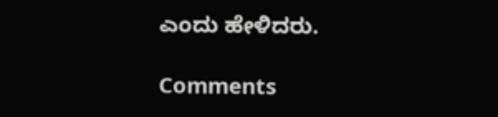ಎಂದು ಹೇಳಿದರು.

Comments